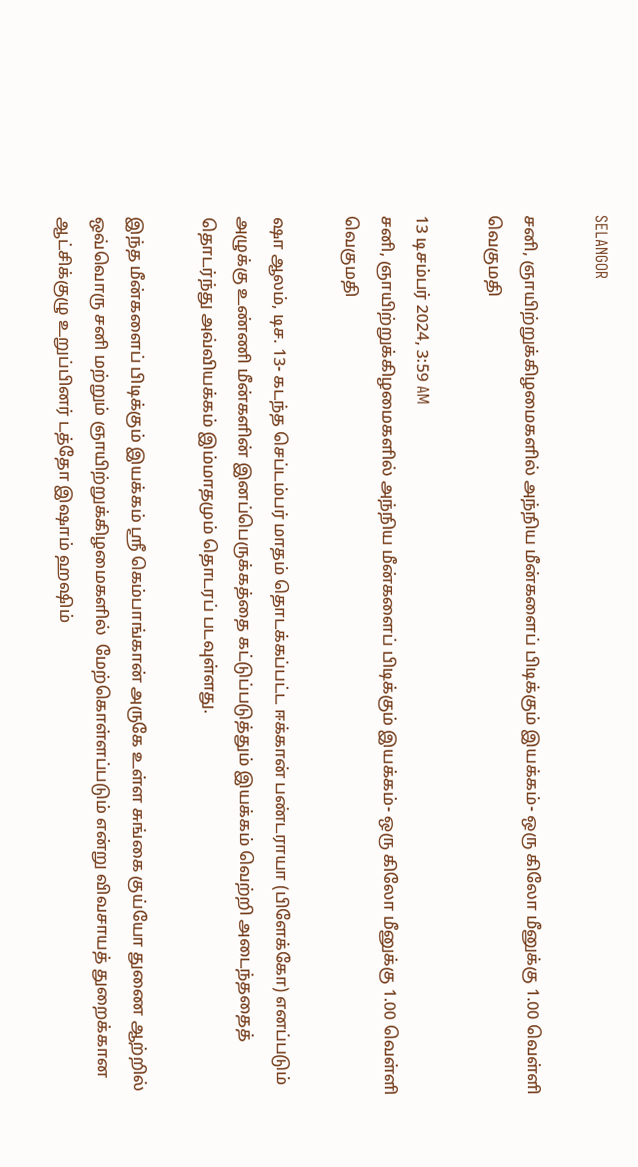SELANGOR

சனி, ஞாயிற்றுக்கிழமைகளில் அந்நிய மீன்களைப் பிடிக்கும் இயக்கம்- ஒரு கிலோ மீனுக்கு 1.00 வெள்ளி வெகுமதி

13 டிசம்பர் 2024, 3:59 AM
சனி, ஞாயிற்றுக்கிழமைகளில் அந்நிய மீன்களைப் பிடிக்கும் இயக்கம்- ஒரு கிலோ மீனுக்கு 1.00 வெள்ளி வெகுமதி

ஷா ஆலம், டிச. 13- கடந்த செப்டம்பர் மாதம் தொடக்கப்பட்ட ஈக்கான் பண்டராயா (பிளேக்கோ) எனப்படும் அழுக்கு உண்ணி மீன்களின் இனப்பெருக்கத்தை கட்டுப்படுத்தும் இயக்கம் வெற்றி அடைந்ததைத் தொடர்ந்து அவ்வியக்கம் இம்மாதமும் தொடரப் படவுள்ளது.

இந்த மீன்களைப் பிடிக்கும் இயக்கம் ஸ்ரீ கெம்பாங்கான் அருகே உள்ள சுங்கை குய்யோ துணை ஆற்றில் ஒவ்வொரு சனி மற்றும் ஞாயிற்றுக்கிழமைகளில்  மேற்கொள்ளப்படும் என்று விவசாயத் துறைக்கான ஆட்சிக்குழு உறுப்பினர் டத்தோ இஷாம் ஹஷிம்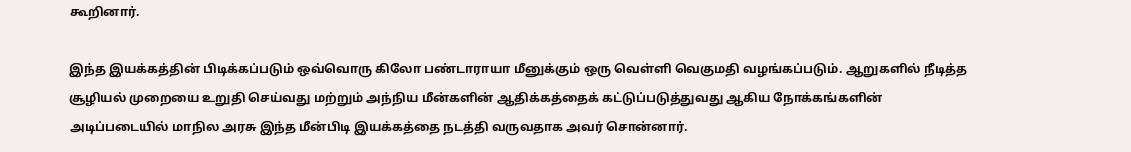கூறினார்.

இந்த இயக்கத்தின் பிடிக்கப்படும் ஒவ்வொரு கிலோ பண்டாராயா மீனுக்கும் ஒரு வெள்ளி வெகுமதி வழங்கப்படும். ஆறுகளில் நீடித்த சூழியல் முறையை உறுதி செய்வது மற்றும் அந்நிய மீன்களின் ஆதிக்கத்தைக் கட்டுப்படுத்துவது ஆகிய நோக்கங்களின் அடிப்படையில் மாநில அரசு இந்த மீன்பிடி இயக்கத்தை நடத்தி வருவதாக அவர் சொன்னார்.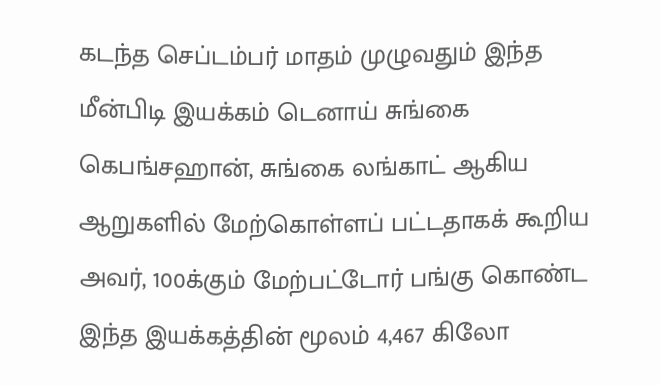கடந்த செப்டம்பர் மாதம் முழுவதும் இந்த மீன்பிடி இயக்கம் டெனாய் சுங்கை கெபங்சஹான், சுங்கை லங்காட் ஆகிய ஆறுகளில் மேற்கொள்ளப் பட்டதாகக் கூறிய அவர், 100க்கும் மேற்பட்டோர் பங்கு கொண்ட இந்த இயக்கத்தின் மூலம் 4,467 கிலோ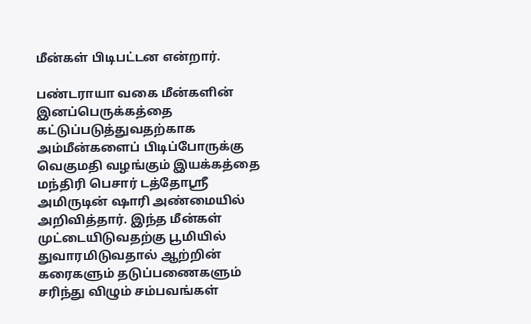மீன்கள் பிடிபட்டன என்றார்.

பண்டராயா வகை மீன்களின் இனப்பெருக்கத்தை கட்டுப்படுத்துவதற்காக அம்மீன்களைப் பிடிப்போருக்கு வெகுமதி வழங்கும் இயக்கத்தை மந்திரி பெசார் டத்தோஸ்ரீ அமிருடின் ஷாரி அண்மையில் அறிவித்தார். இந்த மீன்கள் முட்டையிடுவதற்கு பூமியில் துவாரமிடுவதால் ஆற்றின் கரைகளும் தடுப்பணைகளும் சரிந்து விழும் சம்பவங்கள்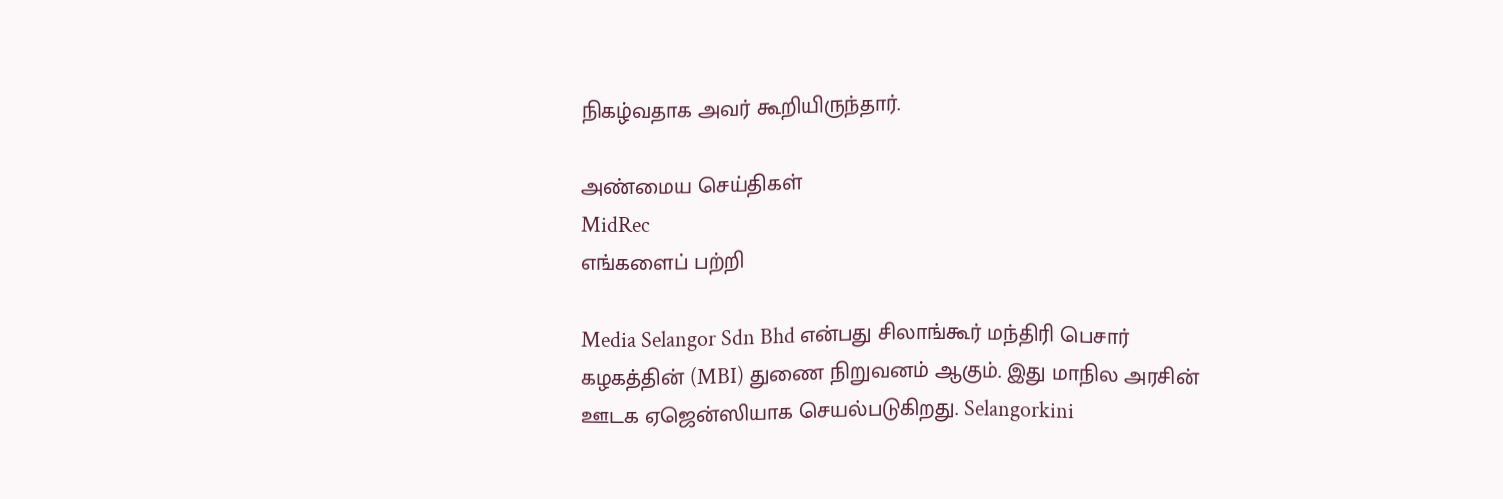நிகழ்வதாக அவர் கூறியிருந்தார்.

அண்மைய செய்திகள்
MidRec
எங்களைப் பற்றி

Media Selangor Sdn Bhd என்பது சிலாங்கூர் மந்திரி பெசார் கழகத்தின் (MBI) துணை நிறுவனம் ஆகும். இது மாநில அரசின் ஊடக ஏஜென்ஸியாக செயல்படுகிறது. Selangorkini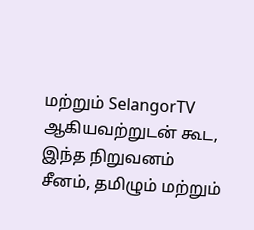மற்றும் SelangorTV ஆகியவற்றுடன் கூட, இந்த நிறுவனம் சீனம், தமிழும் மற்றும்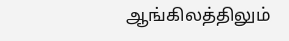ஆங்கிலத்திலும்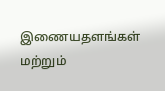இணையதளங்கள் மற்றும்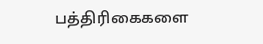பத்திரிகைகளை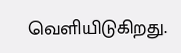வெளியிடுகிறது.